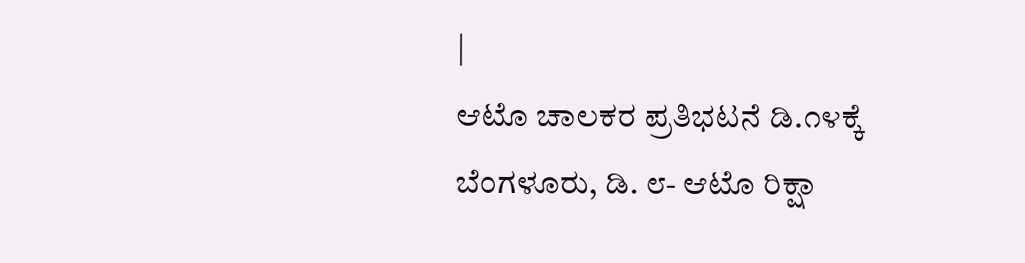|
ಆಟೊ ಚಾಲಕರ ಪ್ರತಿಭಟನೆ ಡಿ.೧೪ಕ್ಕೆ
ಬೆಂಗಳೂರು, ಡಿ. ೮- ಆಟೊ ರಿಕ್ಷಾ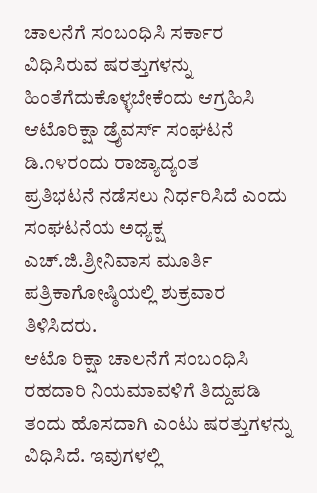ಚಾಲನೆಗೆ ಸಂಬಂಧಿಸಿ ಸರ್ಕಾರ
ವಿಧಿಸಿರುವ ಷರತ್ತುಗಳನ್ನು ಹಿಂತೆಗೆದುಕೊಳ್ಳಬೇಕೆಂದು ಆಗ್ರಹಿಸಿ
ಆಟೊರಿಕ್ಷಾ ಡ್ರೈವರ್ಸ್ ಸಂಘಟನೆ ಡಿ.೧೪ರಂದು ರಾಜ್ಯಾದ್ಯಂತ
ಪ್ರತಿಭಟನೆ ನಡೆಸಲು ನಿರ್ಧರಿಸಿದೆ ಎಂದು ಸಂಘಟನೆಯ ಅಧ್ಯಕ್ಷ
ಎಚ್.ಜಿ.ಶ್ರೀನಿವಾಸ ಮೂರ್ತಿ ಪತ್ರಿಕಾಗೋಷ್ಠಿಯಲ್ಲಿ ಶುಕ್ರವಾರ
ತಿಳಿಸಿದರು.
ಆಟೊ ರಿಕ್ಷಾ ಚಾಲನೆಗೆ ಸಂಬಂಧಿಸಿ ರಹದಾರಿ ನಿಯಮಾವಳಿಗೆ ತಿದ್ದುಪಡಿ
ತಂದು ಹೊಸದಾಗಿ ಎಂಟು ಷರತ್ತುಗಳನ್ನು ವಿಧಿಸಿದೆ. ಇವುಗಳಲ್ಲಿ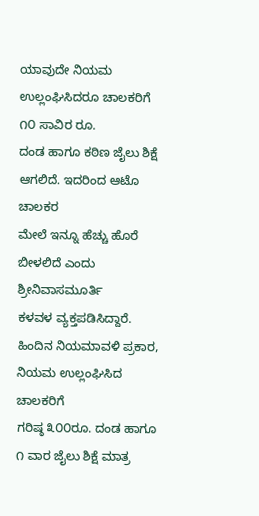ಯಾವುದೇ ನಿಯಮ ಉಲ್ಲಂಘಿಸಿದರೂ ಚಾಲಕರಿಗೆ ೧೦ ಸಾವಿರ ರೂ.
ದಂಡ ಹಾಗೂ ಕಠಿಣ ಜೈಲು ಶಿಕ್ಷೆ ಆಗಲಿದೆ. ಇದರಿಂದ ಆಟೊ ಚಾಲಕರ
ಮೇಲೆ ಇನ್ನೂ ಹೆಚ್ಚು ಹೊರೆ ಬೀಳಲಿದೆ ಎಂದು ಶ್ರೀನಿವಾಸಮೂರ್ತಿ
ಕಳವಳ ವ್ಯಕ್ತಪಡಿಸಿದ್ದಾರೆ.
ಹಿಂದಿನ ನಿಯಮಾವಳಿ ಪ್ರಕಾರ, ನಿಯಮ ಉಲ್ಲಂಘಿಸಿದ ಚಾಲಕರಿಗೆ
ಗರಿಷ್ಠ ೩೦೦ರೂ. ದಂಡ ಹಾಗೂ ೧ ವಾರ ಜೈಲು ಶಿಕ್ಷೆ ಮಾತ್ರ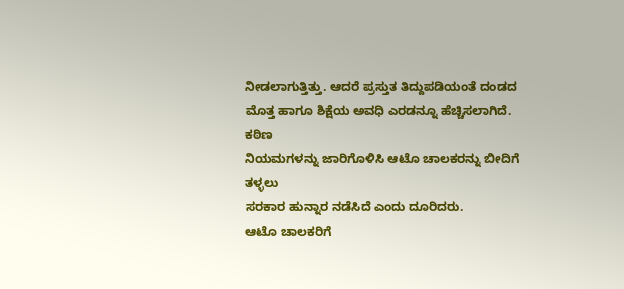ನೀಡಲಾಗುತ್ತಿತ್ತು. ಆದರೆ ಪ್ರಸ್ತುತ ತಿದ್ದುಪಡಿಯಂತೆ ದಂಡದ
ಮೊತ್ತ ಹಾಗೂ ಶಿಕ್ಷೆಯ ಅವಧಿ ಎರಡನ್ನೂ ಹೆಚ್ಚಿಸಲಾಗಿದೆ. ಕಠಿಣ
ನಿಯಮಗಳನ್ನು ಜಾರಿಗೊಳಿಸಿ ಆಟೊ ಚಾಲಕರನ್ನು ಬೀದಿಗೆ ತಳ್ಳಲು
ಸರಕಾರ ಹುನ್ನಾರ ನಡೆಸಿದೆ ಎಂದು ದೂರಿದರು.
ಆಟೊ ಚಾಲಕರಿಗೆ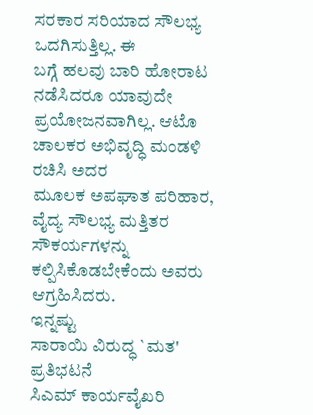ಸರಕಾರ ಸರಿಯಾದ ಸೌಲಭ್ಯ ಒದಗಿಸುತ್ತಿಲ್ಲ. ಈ
ಬಗ್ಗೆ ಹಲವು ಬಾರಿ ಹೋರಾಟ ನಡೆಸಿದರೂ ಯಾವುದೇ
ಪ್ರಯೋಜನವಾಗಿಲ್ಲ. ಆಟೊ ಚಾಲಕರ ಅಭಿವೃದ್ಧಿ ಮಂಡಳಿ ರಚಿಸಿ ಅದರ
ಮೂಲಕ ಅಪಘಾತ ಪರಿಹಾರ, ವೈದ್ಯ ಸೌಲಭ್ಯ ಮತ್ತಿತರ
ಸೌಕರ್ಯಗಳನ್ನು ಕಲ್ಪಿಸಿಕೊಡಬೇಕೆಂದು ಅವರು ಆಗ್ರಹಿಸಿದರು.
ಇನ್ನಷ್ಟು
ಸಾರಾಯಿ ವಿರುದ್ಧ `ಮತ'
ಪ್ರತಿಭಟನೆ
ಸಿಎಮ್ ಕಾರ್ಯವೈಖರಿ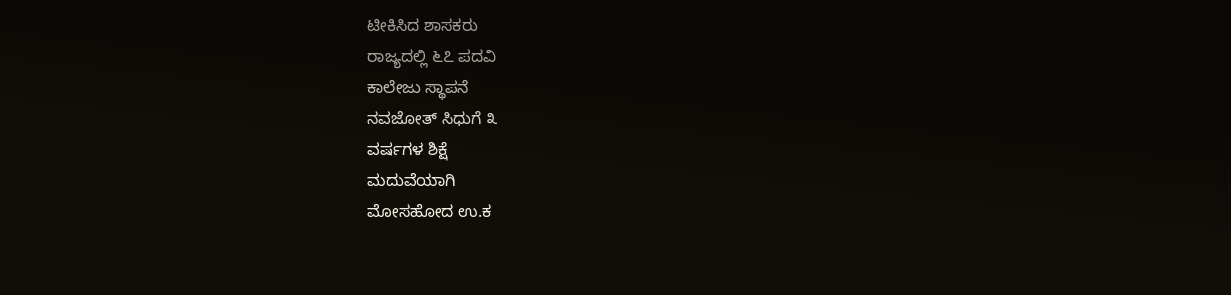ಟೀಕಿಸಿದ ಶಾಸಕರು
ರಾಜ್ಯದಲ್ಲಿ ೬೭ ಪದವಿ
ಕಾಲೇಜು ಸ್ಥಾಪನೆ
ನವಜೋತ್ ಸಿಧುಗೆ ೩
ವರ್ಷಗಳ ಶಿಕ್ಷೆ
ಮದುವೆಯಾಗಿ
ಮೋಸಹೋದ ಉ.ಕ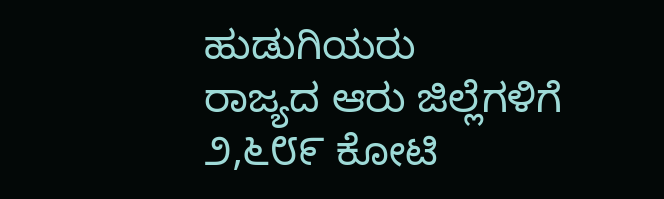ಹುಡುಗಿಯರು
ರಾಜ್ಯದ ಆರು ಜಿಲ್ಲೆಗಳಿಗೆ
೨,೬೮೯ ಕೋಟಿ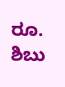ರೂ.
ಶಿಬು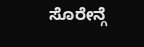ಸೊರೇನ್ಗೆ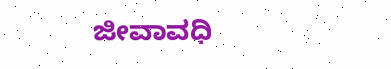ಜೀವಾವಧಿ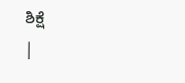ಶಿಕ್ಷೆ
|